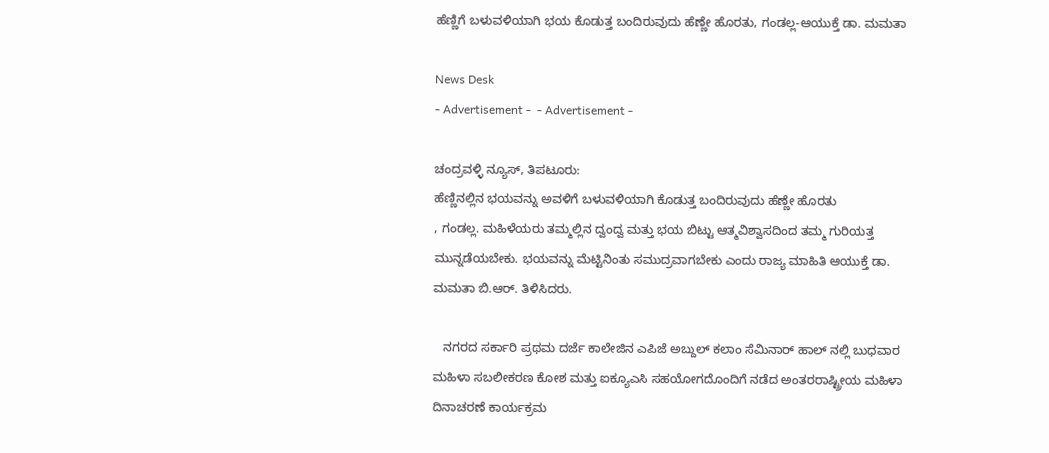ಹೆಣ್ಣಿಗೆ ಬಳುವಳಿಯಾಗಿ ಭಯ ಕೊಡುತ್ತ ಬಂದಿರುವುದು ಹೆಣ್ಣೇ ಹೊರತು, ಗಂಡಲ್ಲ-ಆಯುಕ್ತೆ ಡಾ. ಮಮತಾ

News Desk
- Advertisement -  - Advertisement -

ಚಂದ್ರವಳ್ಳಿ ನ್ಯೂಸ್, ತಿಪಟೂರು:
ಹೆಣ್ಣಿನಲ್ಲಿನ ಭಯವನ್ನು ಅವಳಿಗೆ ಬಳುವಳಿಯಾಗಿ ಕೊಡುತ್ತ ಬಂದಿರುವುದು ಹೆಣ್ಣೇ ಹೊರತು
, ಗಂಡಲ್ಲ. ಮಹಿಳೆಯರು ತಮ್ಮಲ್ಲಿನ ದ್ವಂದ್ವ ಮತ್ತು ಭಯ ಬಿಟ್ಟು ಆತ್ಮವಿಶ್ವಾಸದಿಂದ ತಮ್ಮ ಗುರಿಯತ್ತ ಮುನ್ನಡೆಯಬೇಕು. ಭಯವನ್ನು ಮೆಟ್ಟಿನಿಂತು ಸಮುದ್ರವಾಗಬೇಕು ಎಂದು ರಾಜ್ಯ ಮಾಹಿತಿ ಆಯುಕ್ತೆ ಡಾ. ಮಮತಾ ಬಿ.ಆರ್. ತಿಳಿಸಿದರು.

   ನಗರದ ಸರ್ಕಾರಿ ಪ್ರಥಮ ದರ್ಜೆ ಕಾಲೇಜಿನ ಎಪಿಜೆ ಅಬ್ದುಲ್ ಕಲಾಂ ಸೆಮಿನಾರ್ ಹಾಲ್ ನಲ್ಲಿ ಬುಧವಾರ ಮಹಿಳಾ ಸಬಲೀಕರಣ ಕೋಶ ಮತ್ತು ಐಕ್ಯೂಎಸಿ ಸಹಯೋಗದೊಂದಿಗೆ ನಡೆದ ಅಂತರರಾಷ್ಟ್ರೀಯ ಮಹಿಳಾ ದಿನಾಚರಣೆ ಕಾರ್ಯಕ್ರಮ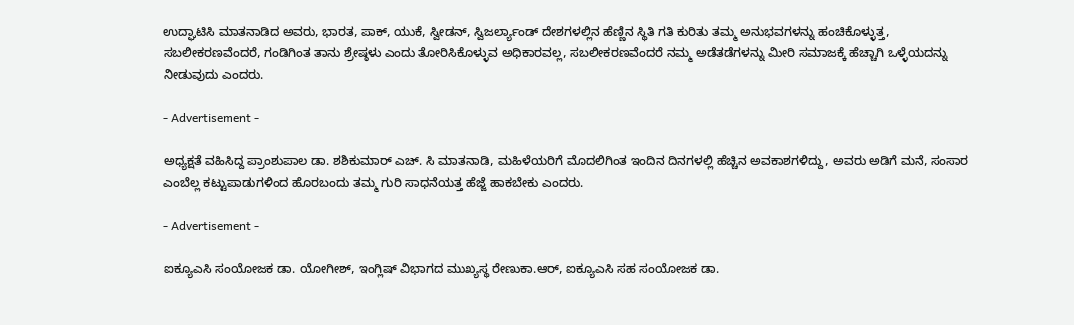ಉದ್ಘಾಟಿಸಿ ಮಾತನಾಡಿದ ಅವರು, ಭಾರತ, ಪಾಕ್, ಯುಕೆ, ಸ್ವೀಡನ್, ಸ್ವಿಜರ್ಲ್ಯಾಂಡ್ ದೇಶಗಳಲ್ಲಿನ ಹೆಣ್ಣಿನ ಸ್ಥಿತಿ ಗತಿ ಕುರಿತು ತಮ್ಮ ಅನುಭವಗಳನ್ನು ಹಂಚಿಕೊಳ್ಳುತ್ತ, ಸಬಲೀಕರಣವೆಂದರೆ, ಗಂಡಿಗಿಂತ ತಾನು ಶ್ರೇಷ್ಠಳು ಎಂದು ತೋರಿಸಿಕೊಳ್ಳುವ ಅಧಿಕಾರವಲ್ಲ, ಸಬಲೀಕರಣವೆಂದರೆ ನಮ್ಮ ಅಡೆತಡೆಗಳನ್ನು ಮೀರಿ ಸಮಾಜಕ್ಕೆ ಹೆಚ್ಚಾಗಿ ಒಳ್ಳೆಯದನ್ನು ನೀಡುವುದು ಎಂದರು.

- Advertisement -

ಅಧ್ಯಕ್ಷತೆ ವಹಿಸಿದ್ದ ಪ್ರಾಂಶುಪಾಲ ಡಾ. ಶಶಿಕುಮಾರ್ ಎಚ್. ಸಿ ಮಾತನಾಡಿ, ಮಹಿಳೆಯರಿಗೆ ಮೊದಲಿಗಿಂತ ಇಂದಿನ ದಿನಗಳಲ್ಲಿ ಹೆಚ್ಚಿನ ಅವಕಾಶಗಳಿದ್ದು, ಅವರು ಅಡಿಗೆ ಮನೆ, ಸಂಸಾರ ಎಂಬೆಲ್ಲ ಕಟ್ಟುಪಾಡುಗಳಿಂದ ಹೊರಬಂದು ತಮ್ಮ ಗುರಿ ಸಾಧನೆಯತ್ತ ಹೆಜ್ಜೆ ಹಾಕಬೇಕು ಎಂದರು.

- Advertisement -

ಐಕ್ಯೂಎಸಿ ಸಂಯೋಜಕ ಡಾ. ಯೋಗೀಶ್, ಇಂಗ್ಲಿಷ್ ವಿಭಾಗದ ಮುಖ್ಯಸ್ಥ ರೇಣುಕಾ.ಆರ್, ಐಕ್ಯೂಎಸಿ ಸಹ ಸಂಯೋಜಕ ಡಾ.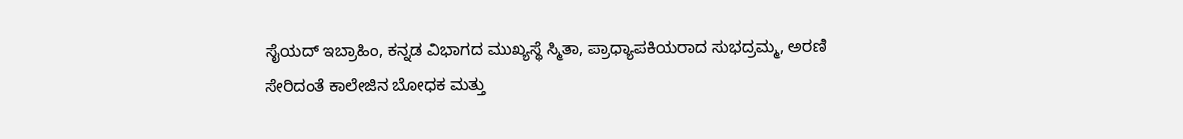ಸೈಯದ್ ಇಬ್ರಾಹಿಂ, ಕನ್ನಡ ವಿಭಾಗದ ಮುಖ್ಯಸ್ಥೆ ಸ್ಮಿತಾ, ಪ್ರಾಧ್ಯಾಪಕಿಯರಾದ ಸುಭದ್ರಮ್ಮ, ಅರಣಿ ಸೇರಿದಂತೆ ಕಾಲೇಜಿನ ಬೋಧಕ ಮತ್ತು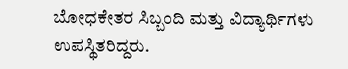ಬೋಧಕೇತರ ಸಿಬ್ಬಂದಿ ಮತ್ತು ವಿದ್ಯಾರ್ಥಿಗಳು ಉಪಸ್ಥಿತರಿದ್ದರು.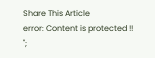Share This Article
error: Content is protected !!
";